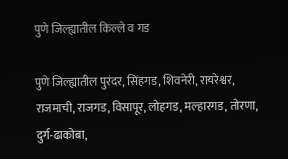पुणे जिल्ह्यातील किल्ले व गड

पुणे जिल्ह्यातील पुरंदर, सिंहगड, शिवनेरी, रायरेश्वर, राजमाची, राजगड, विसापूर, लोहगड, मल्हारगड, तोरणा, दुर्ग-ढाकोबा,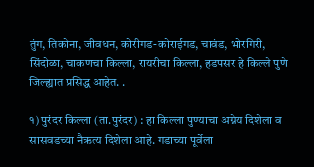तुंग, तिकोना, जीवधन, कोरीगड-कोराईगड, चावंड, भोरगिरी, सिंदोळा, चाकणचा किल्ला, रायरीचा किल्ला, हडपसर हे किल्ले पुणे जिल्ह्यात प्रसिद्ध आहेत. .

१) पुरंदर किल्ला (ता.पुरंदर) : हा किल्ला पुण्याचा अग्नेय दिशेला व सासवडच्या नैऋत्य दिशेला आहे. गडाच्या पूर्वेला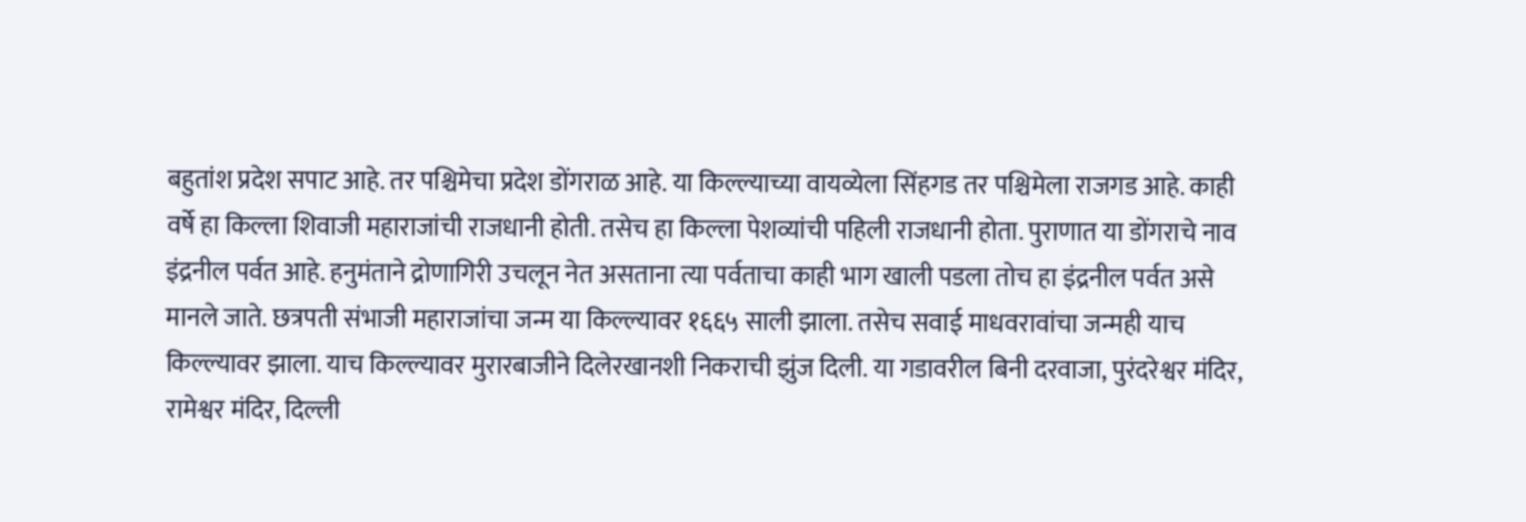बहुतांश प्रदेश सपाट आहे. तर पश्चिमेचा प्रदेश डोंगराळ आहे. या किल्ल्याच्या वायव्येला सिंहगड तर पश्चिमेला राजगड आहे. काही वर्षे हा किल्ला शिवाजी महाराजांची राजधानी होती. तसेच हा किल्ला पेशव्यांची पहिली राजधानी होता. पुराणात या डोंगराचे नाव इंद्रनील पर्वत आहे. हनुमंताने द्रोणागिरी उचलून नेत असताना त्या पर्वताचा काही भाग खाली पडला तोच हा इंद्रनील पर्वत असे मानले जाते. छत्रपती संभाजी महाराजांचा जन्म या किल्ल्यावर १६६५ साली झाला. तसेच सवाई माधवरावांचा जन्मही याच किल्ल्यावर झाला. याच किल्ल्यावर मुरारबाजीने दिलेरखानशी निकराची झुंज दिली. या गडावरील बिनी दरवाजा, पुरंदरेश्वर मंदिर, रामेश्वर मंदिर, दिल्ली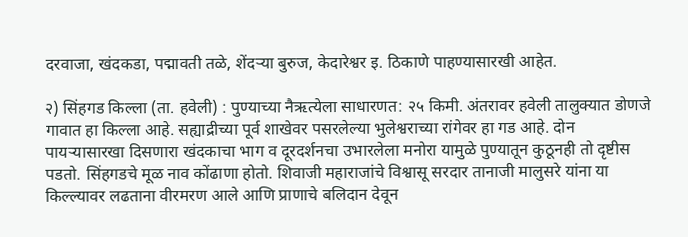दरवाजा, खंदकडा, पद्मावती तळे, शेंदऱ्या बुरुज, केदारेश्वर इ. ठिकाणे पाहण्यासारखी आहेत.

२) सिंहगड किल्ला (ता. हवेली) : पुण्याच्या नैऋत्येला साधारणत: २५ किमी. अंतरावर हवेली तालुक्यात डोणजे गावात हा किल्ला आहे. सह्याद्रीच्या पूर्व शाखेवर पसरलेल्या भुलेश्वराच्या रांगेवर हा गड आहे. दोन पायऱ्यासारखा दिसणारा खंदकाचा भाग व दूरदर्शनचा उभारलेला मनोरा यामुळे पुण्यातून कुठूनही तो दृष्टीस पडतो. सिंहगडचे मूळ नाव कोंढाणा होतो. शिवाजी महाराजांचे विश्वासू सरदार तानाजी मालुसरे यांना या किल्ल्यावर लढताना वीरमरण आले आणि प्राणाचे बलिदान देवून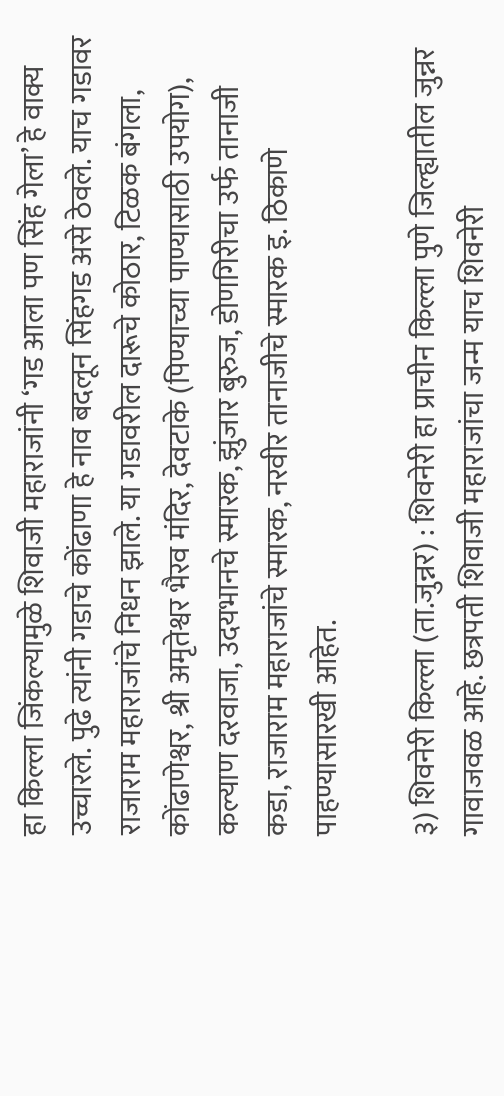हा किल्ला जिंकल्यामुळे शिवाजी महाराजांनी ‘गड आला पण सिंह गेला’ हे वाक्य उच्चारले. पुढे त्यांनी गडाचे कोंढाणा हे नाव बदलून सिंहगड असे ठेवले. याच गडावर राजाराम महाराजांचे निधन झाले. या गडावरील दारूचे कोठार, टिळक बंगला, कोंढाणेश्वर, श्री अमृतेश्वर भैरव मंदिर, देवटाके (पिण्याच्या पाण्यासाठी उपयोग), कल्याण दरवाजा, उदयभानचे स्मारक, झुंजार बुरुज, डोणगिरीचा उर्फ तानाजी कडा, राजाराम महाराजांचे स्मारक, नरवीर तानाजीचे स्मारक इ. ठिकाणे पाहण्यासारखी आहेत.

३) शिवनेरी किल्ला (ता.जुन्नर) : शिवनेरी हा प्राचीन किल्ला पुणे जिल्ह्यातील जुन्नर गावाजवळ आहे. छत्रपती शिवाजी महाराजांचा जन्म याच शिवनेरी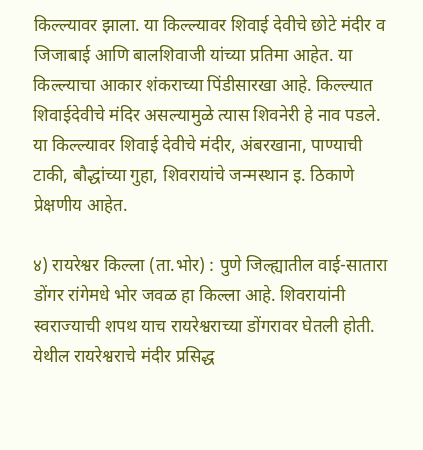किल्ल्यावर झाला. या किल्ल्यावर शिवाई देवीचे छोटे मंदीर व जिजाबाई आणि बालशिवाजी यांच्या प्रतिमा आहेत. या किल्ल्याचा आकार शंकराच्या पिंडीसारखा आहे. किल्ल्यात शिवाईदेवीचे मंदिर असल्यामुळे त्यास शिवनेरी हे नाव पडले. या किल्ल्यावर शिवाई देवीचे मंदीर, अंबरखाना, पाण्याची टाकी, बौद्धांच्या गुहा, शिवरायांचे जन्मस्थान इ. ठिकाणे प्रेक्षणीय आहेत.

४) रायरेश्वर किल्ला (ता.भोर) : पुणे जिल्ह्यातील वाई-सातारा डोंगर रांगेमधे भोर जवळ हा किल्ला आहे. शिवरायांनी स्वराज्याची शपथ याच रायरेश्वराच्या डोंगरावर घेतली होती. येथील रायरेश्वराचे मंदीर प्रसिद्ध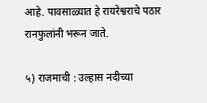आहे. पावसाळ्यात हे रायरेश्वराचे पठार रानफुलांनी भरून जाते.

५) राजमाची : उल्हास नदीच्या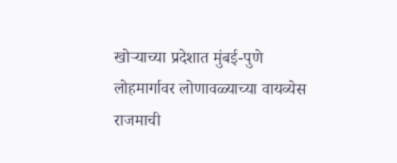खोऱ्याच्या प्रदेशात मुंबई-पुणे लोहमार्गावर लोणावळ्याच्या वायव्येस राजमाची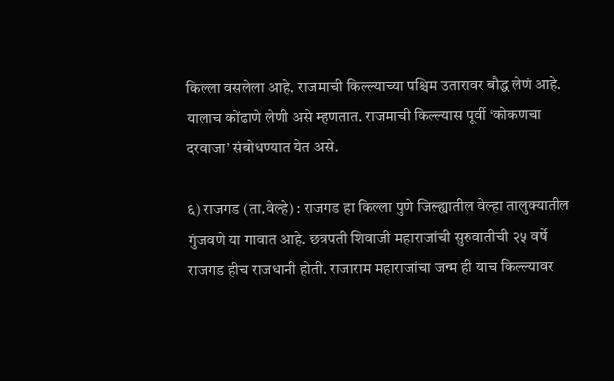किल्ला वसलेला आहे. राजमाची किल्ल्याच्या पश्चिम उतारावर बौद्ध लेणं आहे. यालाच कोंढाणे लेणी असे म्हणतात. राजमाची किल्ल्यास पूर्वी ‘कोकणचा दरवाजा’ संबोधण्यात येत असे.

६) राजगड (ता.वेल्हे) : राजगड हा किल्ला पुणे जिल्ह्यातील वेल्हा तालुक्यातील गुंजवणे या गावात आहे. छत्रपती शिवाजी महाराजांची सुरुवातीची २५ वर्षे राजगड हीच राजधानी होती. राजाराम महाराजांचा जन्म ही याच किल्ल्यावर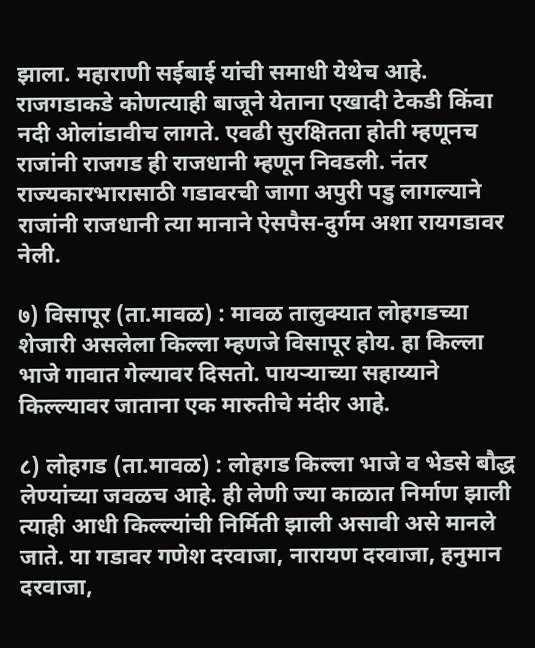झाला. महाराणी सईबाई यांची समाधी येथेच आहे. राजगडाकडे कोणत्याही बाजूने येताना एखादी टेकडी किंवा नदी ओलांडावीच लागते. एवढी सुरक्षितता होती म्हणूनच राजांनी राजगड ही राजधानी म्हणून निवडली. नंतर राज्यकारभारासाठी गडावरची जागा अपुरी पडु लागल्याने राजांनी राजधानी त्या मानाने ऐसपैस-दुर्गम अशा रायगडावर नेली.

७) विसापूर (ता.मावळ) : मावळ तालुक्यात लोहगडच्या शेजारी असलेला किल्ला म्हणजे विसापूर होय. हा किल्ला भाजे गावात गेल्यावर दिसतो. पायऱ्याच्या सहाय्याने किल्ल्यावर जाताना एक मारुतीचे मंदीर आहे.

८) लोहगड (ता.मावळ) : लोहगड किल्ला भाजे व भेडसे बौद्ध लेण्यांच्या जवळच आहे. ही लेणी ज्या काळात निर्माण झाली त्याही आधी किल्ल्यांची निर्मिती झाली असावी असे मानले जाते. या गडावर गणेश दरवाजा, नारायण दरवाजा, हनुमान दरवाजा,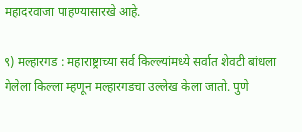महादरवाजा पाहण्यासारखे आहे.

९) मल्हारगड : महाराष्ट्राच्या सर्व किल्ल्यांमध्ये सर्वात शेवटी बांधला गेलेला किल्ला म्हणून मल्हारगडचा उल्लेख केला जातो. पुणे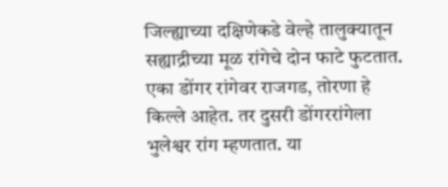जिल्ह्याच्या दक्षिणेकडे वेल्हे तालुक्यातून सह्याद्रीच्या मूळ रांगेचे दोन फाटे फुटतात. एका डोंगर रांगेवर राजगड, तोरणा हे किल्ले आहेत. तर दुसरी डोंगररांगेला भुलेश्वर रांग म्हणतात. या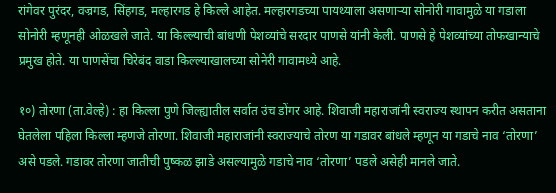रांगेवर पुरंदर, वज्रगड, सिंहगड, मल्हारगड हे किल्ले आहेत. मल्हारगडच्या पायथ्याला असणाऱ्या सोनोरी गावामुळे या गडाला सोनोरी म्हणूनही ओळखले जाते. या किल्ल्याची बांधणी पेशव्यांचे सरदार पाणसे यांनी केली. पाणसे हे पेशव्यांच्या तोफखान्याचे प्रमुख होते. या पाणसेंचा चिरेबंद वाडा किल्ल्याखालच्या सोनेरी गावामध्ये आहे.

१०) तोरणा (ता.वेल्हे) : हा किल्ला पुणे जिल्ह्यातील सर्वात उंच डोंगर आहे. शिवाजी महाराजांनी स्वराज्य स्थापन करीत असताना घेतलेला पहिला किल्ला म्हणजे तोरणा. शिवाजी महाराजांनी स्वराज्याचे तोरण या गडावर बांधले म्हणून या गडाचे नाव ‘तोरणा’ असे पडले. गडावर तोरणा जातीची पुष्कळ झाडे असल्यामुळे गडाचे नाव ‘तोरणा’ पडले असेही मानले जाते.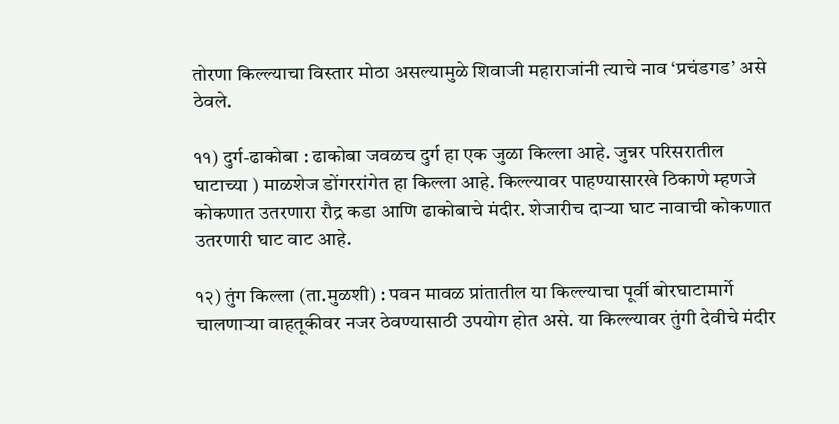तोरणा किल्ल्याचा विस्तार मोठा असल्यामुळे शिवाजी महाराजांनी त्याचे नाव ‘प्रचंडगड’ असे ठेवले.

११) दुर्ग-ढाकोबा : ढाकोबा जवळच दुर्ग हा एक जुळा किल्ला आहे. जुन्नर परिसरातील घाटाच्या ) माळशेज डोंगररांगेत हा किल्ला आहे. किल्ल्यावर पाहण्यासारखे ठिकाणे म्हणजे कोकणात उतरणारा रौद्र कडा आणि ढाकोबाचे मंदीर. शेजारीच दाऱ्या घाट नावाची कोकणात उतरणारी घाट वाट आहे.

१२) तुंग किल्ला (ता.मुळशी) : पवन मावळ प्रांतातील या किल्ल्याचा पूर्वी बोरघाटामार्गे चालणाऱ्या वाहतूकीवर नजर ठेवण्यासाठी उपयोग होत असे. या किल्ल्यावर तुंगी देवीचे मंदीर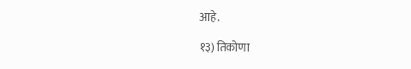आहे.

१३) तिकोणा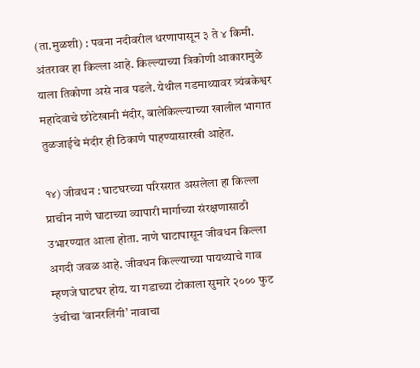(ता.मुळशी) : पवना नदीवरील धरणापासून ३ ते ४ किमी. अंतरावर हा किल्ला आहे. किल्ल्याच्या त्रिकोणी आकारामुळे याला तिकोणा असे नाव पडले. येथील गडमाथ्यावर त्र्यंबकेश्वर महादेवाचे छोटेखानी मंदीर, बालेकिल्ल्याच्या खालील भागात तुळजाईचे मंदीर ही ठिकाणे पाहण्यासारखी आहेत.

१४) जीवधन : घाटघरच्या परिसरात असलेला हा किल्ला प्राचीन नाणे घाटाच्या व्यापारी मार्गाच्या संरक्षणासाठी उभारण्यात आला होता. नाणे घाटापासून जीवधन किल्ला अगदी जवळ आहे. जीवधन किल्ल्याच्या पायथ्याचे गाव म्हणजे घाटघर होय. या गडाच्या टोकाला सुमारे २००० फुट उंचीचा ‘वानरलिंगी’ नावाचा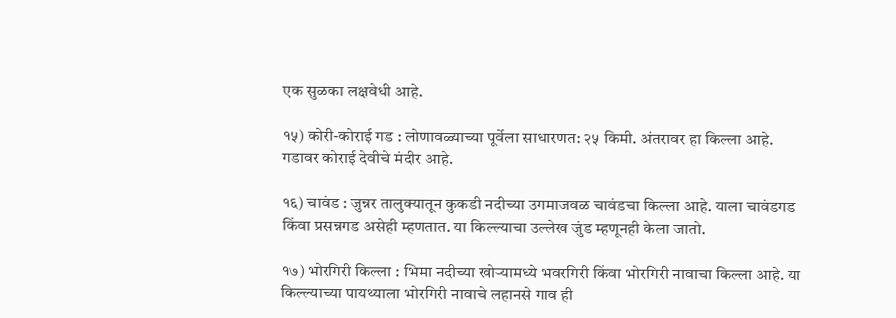एक सुळका लक्षवेधी आहे.

१५) कोरी-कोराई गड : लोणावळ्याच्या पूर्वेला साधारणत: २५ किमी. अंतरावर हा किल्ला आहे. गडावर कोराई देवीचे मंदीर आहे.

१६) चावंड : जुन्नर तालुक्यातून कुकडी नदीच्या उगमाजवळ चावंडचा किल्ला आहे. याला चावंडगड किंवा प्रसन्नगड असेही म्हणतात. या किल्ल्याचा उल्लेख जुंड म्हणूनही केला जातो.

१७) भोरगिरी किल्ला : भिमा नदीच्या खोऱ्यामध्ये भवरगिरी किंवा भोरगिरी नावाचा किल्ला आहे. या किल्ल्याच्या पायथ्याला भोरगिरी नावाचे लहानसे गाव ही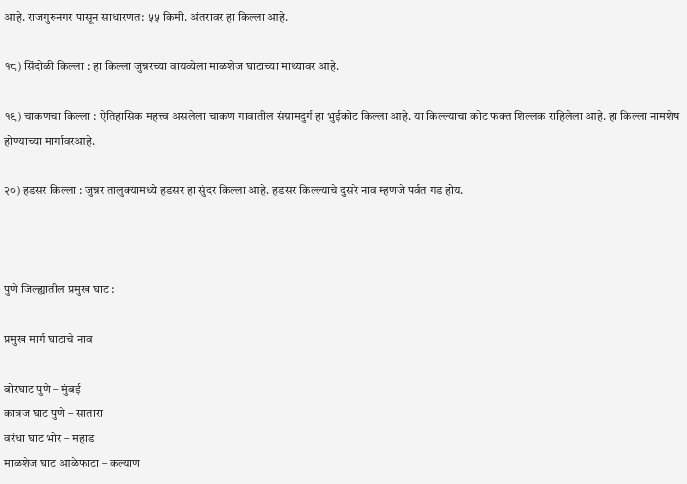आहे. राजगुरुनगर पासून साधारणत: ५५ किमी. अंतरावर हा किल्ला आहे.

१८) सिंदोळी किल्ला : हा किल्ला जुन्नरच्या वायव्येला माळशेज घाटाच्या माथ्यावर आहे.

१९) चाकणचा किल्ला : ऐतिहासिक महत्त्व असलेला चाकण गावातील संग्रामदुर्ग हा भुईकोट किल्ला आहे. या किल्ल्याचा कोट फक्त शिल्लक राहिलेला आहे. हा किल्ला नामशेष होण्याच्या मार्गावरआहे.

२०) हडसर किल्ला : जुन्नर तालुक्यामध्ये हडसर हा सुंदर किल्ला आहे. हडसर किल्ल्याचे दुसरे नाव म्हणजे पर्वत गड होय.



पुणे जिल्ह्यातील प्रमुख घाट :

प्रमुख मार्ग घाटाचे नाव

बोरघाट पुणे – मुंबई
कात्रज घाट पुणे – सातारा
वरंधा घाट भोर – महाड
माळशेज घाट आळेफाटा – कल्याण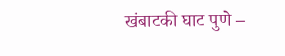खंबाटकी घाट पुणे –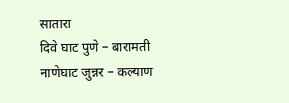सातारा
दिवे घाट पुणे – बारामती
नाणेघाट जुन्नर – कल्याण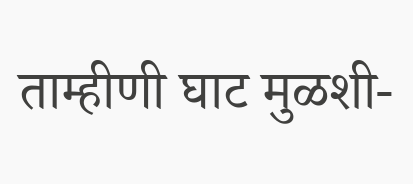ताम्हीणी घाट मुळशी-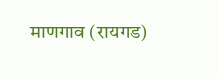माणगाव (रायगड)